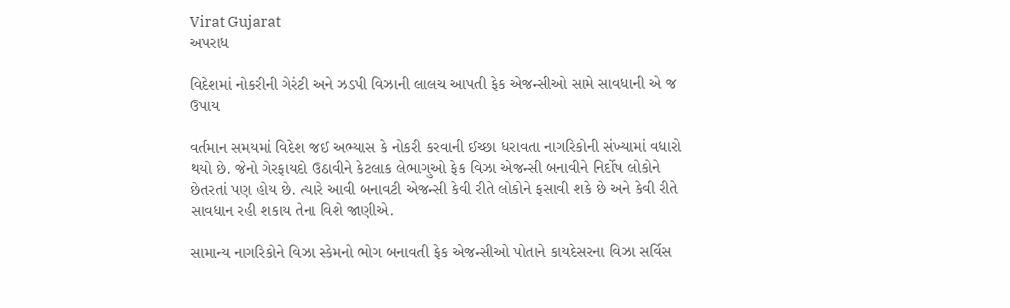Virat Gujarat
અપરાધ

વિદેશમાં નોકરીની ગેરંટી અને ઝડપી વિઝાની લાલચ આપતી ફેક એજન્સીઓ સામે સાવધાની એ જ ઉપાય

વર્તમાન સમયમાં વિદેશ જઈ અભ્યાસ કે નોકરી કરવાની ઈચ્છા ધરાવતા નાગરિકોની સંખ્યામાં વધારો થયો છે. જેનો ગેરફાયદો ઉઠાવીને કેટલાક લેભાગુઓ ફેક વિઝા એજન્સી બનાવીને નિર્દોષ લોકોને છેતરતાં પણ હોય છે. ત્યારે આવી બનાવટી એજન્સી કેવી રીતે લોકોને ફસાવી શકે છે અને કેવી રીતે સાવધાન રહી શકાય તેના વિશે જાણીએ.

સામાન્ય નાગરિકોને વિઝા સ્કેમનો ભોગ બનાવતી ફેક એજન્સીઓ પોતાને કાયદેસરના વિઝા સર્વિસ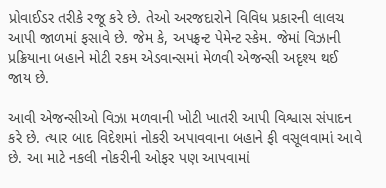પ્રોવાઈડર તરીકે રજૂ કરે છે. તેઓ અરજદારોને વિવિધ પ્રકારની લાલચ આપી જાળમાં ફસાવે છે. જેમ કે, અપફ્રન્ટ પેમેન્ટ સ્કેમ. જેમાં વિઝાની પ્રક્રિયાના બહાને મોટી રકમ એડવાન્સમાં મેળવી એજન્સી અદૃશ્ય થઈ જાય છે.

આવી એજન્સીઓ વિઝા મળવાની ખોટી ખાતરી આપી વિશ્વાસ સંપાદન કરે છે. ત્યાર બાદ વિદેશમાં નોકરી અપાવવાના બહાને ફી વસૂલવામાં આવે છે. આ માટે નકલી નોકરીની ઓફર પણ આપવામાં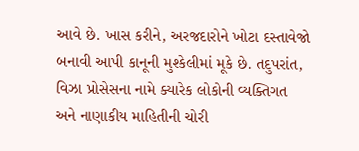આવે છે. ખાસ કરીને, અરજદારોને ખોટા દસ્તાવેજો બનાવી આપી કાનૂની મુશ્કેલીમાં મૂકે છે. તદુપરાંત, વિઝા પ્રોસેસના નામે ક્યારેક લોકોની વ્યક્તિગત અને નાણાકીય માહિતીની ચોરી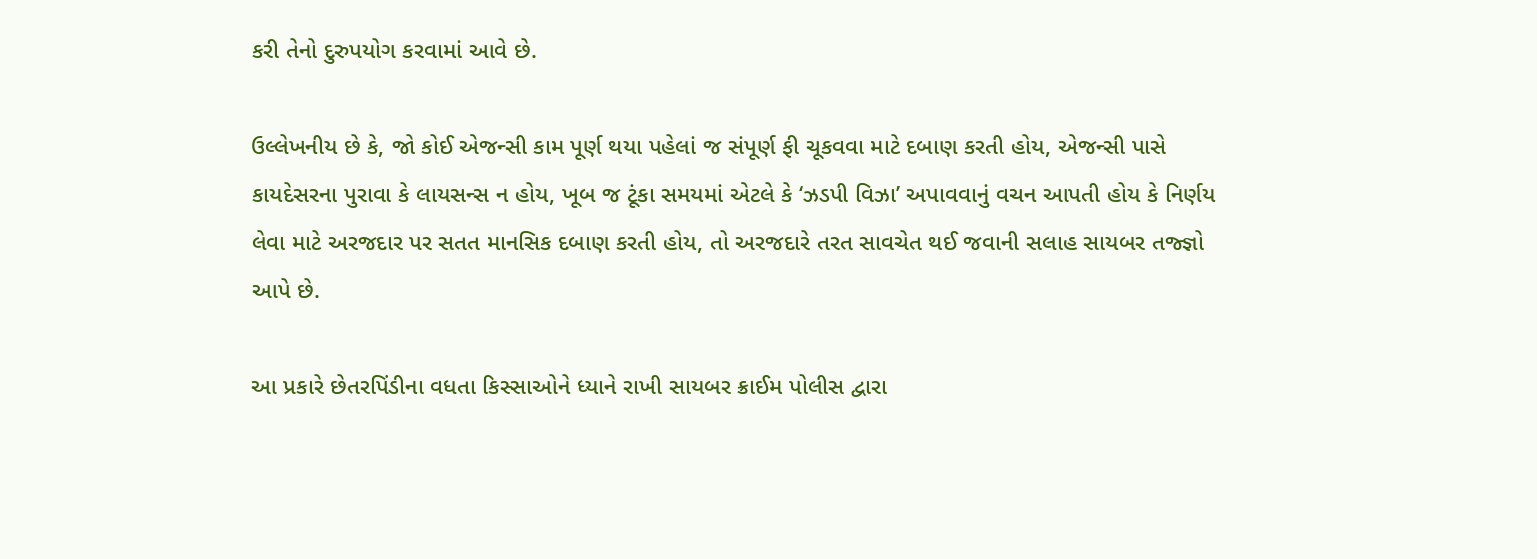કરી તેનો દુરુપયોગ કરવામાં આવે છે.

ઉલ્લેખનીય છે કે, જો કોઈ એજન્સી કામ પૂર્ણ થયા પહેલાં જ સંપૂર્ણ ફી ચૂકવવા માટે દબાણ કરતી હોય, એજન્સી પાસે કાયદેસરના પુરાવા કે લાયસન્સ ન હોય, ખૂબ જ ટૂંકા સમયમાં એટલે કે ‘ઝડપી વિઝા’ અપાવવાનું વચન આપતી હોય કે નિર્ણય લેવા માટે અરજદાર પર સતત માનસિક દબાણ કરતી હોય, તો અરજદારે તરત સાવચેત થઈ જવાની સલાહ સાયબર તજ્જ્ઞો આપે છે.

આ પ્રકારે છેતરપિંડીના વધતા કિસ્સાઓને ધ્યાને રાખી સાયબર ક્રાઈમ પોલીસ દ્વારા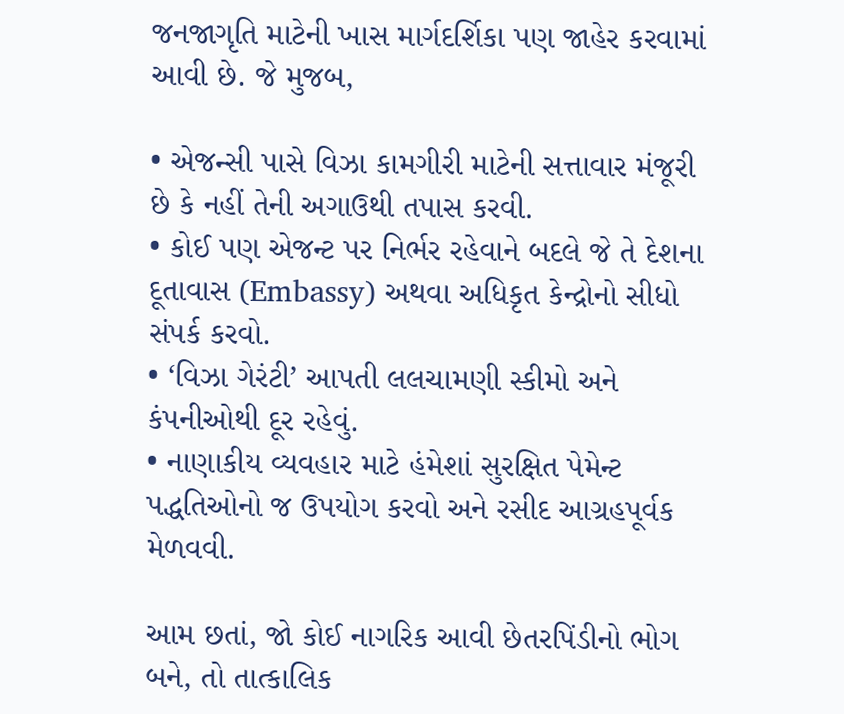જનજાગૃતિ માટેની ખાસ માર્ગદર્શિકા પણ જાહેર કરવામાં આવી છે. જે મુજબ,

• એજન્સી પાસે વિઝા કામગીરી માટેની સત્તાવાર મંજૂરી છે કે નહીં તેની અગાઉથી તપાસ કરવી.
• કોઈ પણ એજન્ટ પર નિર્ભર રહેવાને બદલે જે તે દેશના દૂતાવાસ (Embassy) અથવા અધિકૃત કેન્દ્રોનો સીધો સંપર્ક કરવો.
• ‘વિઝા ગેરંટી’ આપતી લલચામણી સ્કીમો અને કંપનીઓથી દૂર રહેવું.
• નાણાકીય વ્યવહાર માટે હંમેશાં સુરક્ષિત પેમેન્ટ પદ્ધતિઓનો જ ઉપયોગ કરવો અને રસીદ આગ્રહપૂર્વક મેળવવી.

આમ છતાં, જો કોઈ નાગરિક આવી છેતરપિંડીનો ભોગ બને, તો તાત્કાલિક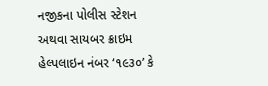નજીકના પોલીસ સ્ટેશન અથવા સાયબર ક્રાઇમ હેલ્પલાઇન નંબર ‘૧૯૩૦’ કે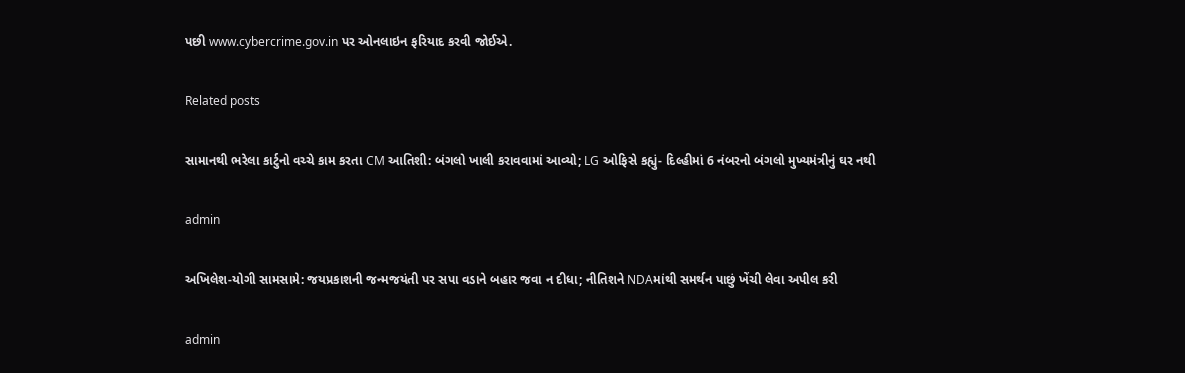પછી www.cybercrime.gov.in પર ઓનલાઇન ફરિયાદ કરવી જોઈએ.

Related posts

સામાનથી ભરેલા કાર્ટુનો વચ્ચે કામ કરતા CM આતિશી: બંગલો ખાલી કરાવવામાં આવ્યો; LG ઓફિસે કહ્યું- દિલ્હીમાં 6 નંબરનો બંગલો મુખ્યમંત્રીનું ઘર નથી

admin

અખિલેશ-યોગી સામસામે: જયપ્રકાશની જન્મજયંતી પર સપા વડાને બહાર જવા ન દીધા; નીતિશને NDAમાંથી સમર્થન પાછું ખેંચી લેવા અપીલ કરી

admin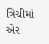ત્રિચીમાં એર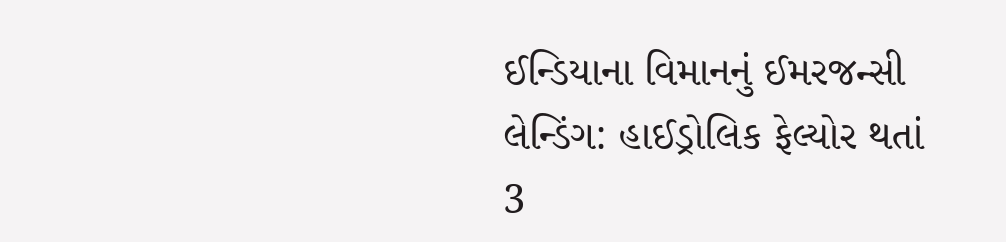ઈન્ડિયાના વિમાનનું ઈમરજન્સી લેન્ડિંગ: હાઈડ્રોલિક ફેલ્યોર થતાં 3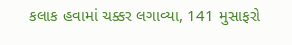કલાક હવામાં ચક્કર લગાવ્યા, 141 મુસાફરો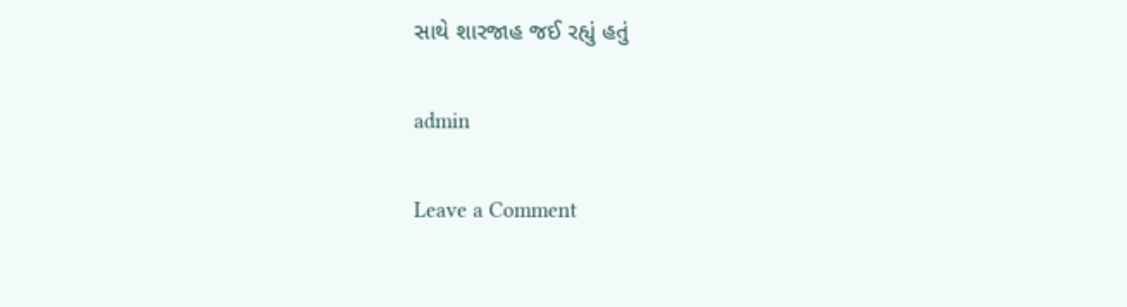સાથે શારજાહ જઈ રહ્યું હતું

admin

Leave a Comment